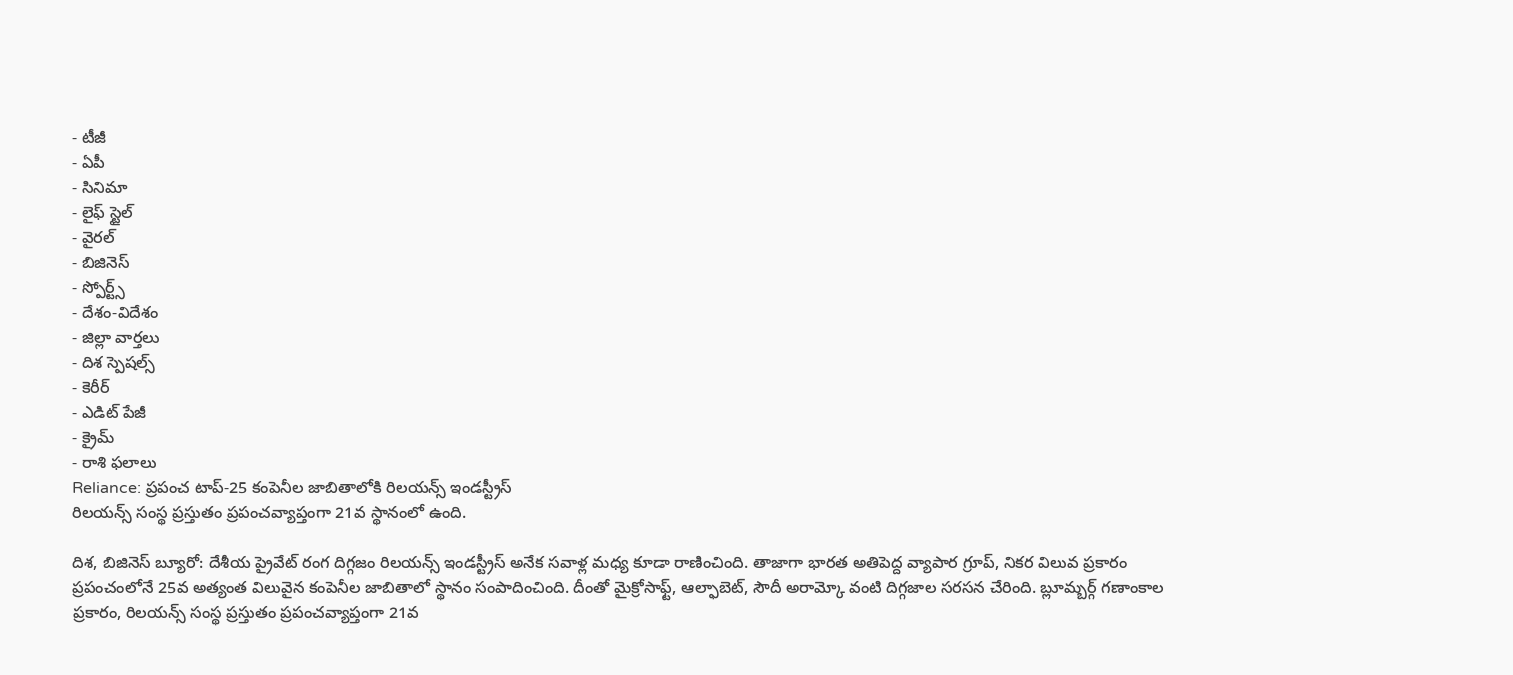- టీజీ
- ఏపీ
- సినిమా
- లైఫ్ స్టైల్
- వైరల్
- బిజినెస్
- స్పోర్ట్స్
- దేశం-విదేశం
- జిల్లా వార్తలు
- దిశ స్పెషల్స్
- కెరీర్
- ఎడిట్ పేజీ
- క్రైమ్
- రాశి ఫలాలు
Reliance: ప్రపంచ టాప్-25 కంపెనీల జాబితాలోకి రిలయన్స్ ఇండస్ట్రీస్
రిలయన్స్ సంస్థ ప్రస్తుతం ప్రపంచవ్యాప్తంగా 21వ స్థానంలో ఉంది.

దిశ, బిజినెస్ బ్యూరో: దేశీయ ప్రైవేట్ రంగ దిగ్గజం రిలయన్స్ ఇండస్ట్రీస్ అనేక సవాళ్ల మధ్య కూడా రాణించింది. తాజాగా భారత అతిపెద్ద వ్యాపార గ్రూప్, నికర విలువ ప్రకారం ప్రపంచంలోనే 25వ అత్యంత విలువైన కంపెనీల జాబితాలో స్థానం సంపాదించింది. దీంతో మైక్రోసాఫ్ట్, ఆల్ఫాబెట్, సౌదీ అరామ్కో వంటి దిగ్గజాల సరసన చేరింది. బ్లూమ్బర్గ్ గణాంకాల ప్రకారం, రిలయన్స్ సంస్థ ప్రస్తుతం ప్రపంచవ్యాప్తంగా 21వ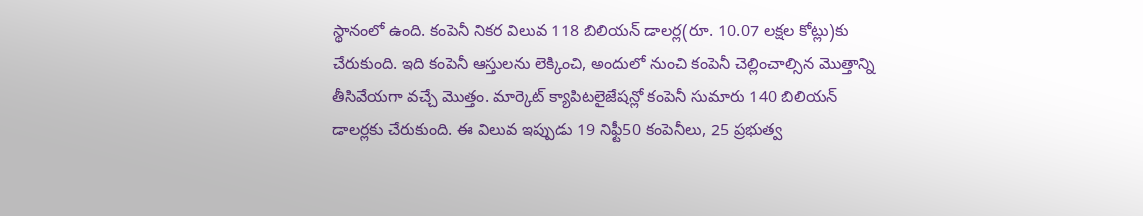స్థానంలో ఉంది. కంపెనీ నికర విలువ 118 బిలియన్ డాలర్ల(రూ. 10.07 లక్షల కోట్లు)కు చేరుకుంది. ఇది కంపెనీ ఆస్తులను లెక్కించి, అందులో నుంచి కంపెనీ చెల్లించాల్సిన మొత్తాన్ని తీసివేయగా వచ్చే మొత్తం. మార్కెట్ క్యాపిటలైజేషన్లో కంపెనీ సుమారు 140 బిలియన్ డాలర్లకు చేరుకుంది. ఈ విలువ ఇప్పుడు 19 నిఫ్టీ50 కంపెనీలు, 25 ప్రభుత్వ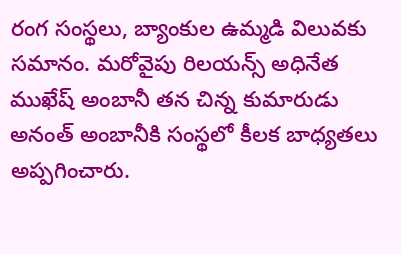రంగ సంస్థలు, బ్యాంకుల ఉమ్మడి విలువకు సమానం. మరోవైపు రిలయన్స్ అధినేత ముఖేష్ అంబానీ తన చిన్న కుమారుడు అనంత్ అంబానీకి సంస్థలో కీలక బాధ్యతలు అప్పగించారు.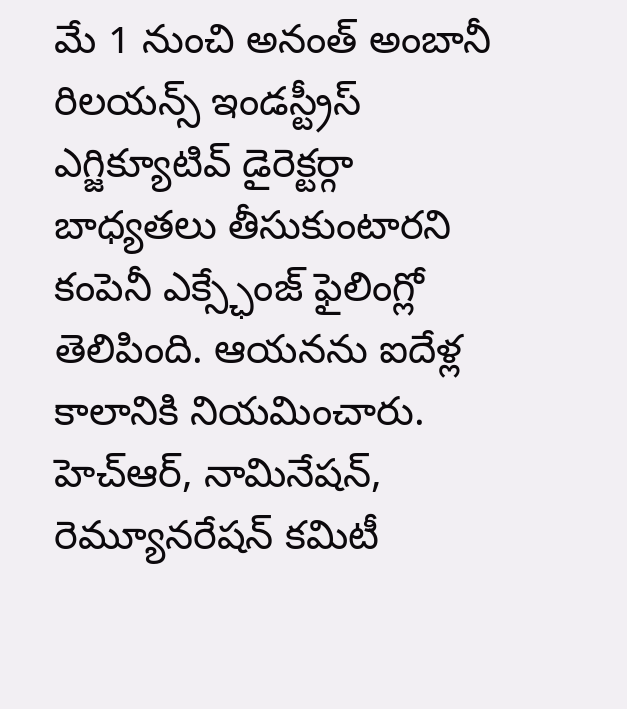మే 1 నుంచి అనంత్ అంబానీ రిలయన్స్ ఇండస్ట్రీస్ ఎగ్జిక్యూటివ్ డైరెక్టర్గా బాధ్యతలు తీసుకుంటారని కంపెనీ ఎక్స్ఛేంజ్ ఫైలింగ్లో తెలిపింది. ఆయనను ఐదేళ్ల కాలానికి నియమించారు. హెచ్ఆర్, నామినేషన్, రెమ్యూనరేషన్ కమిటీ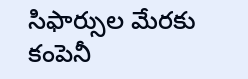సిఫార్సుల మేరకు కంపెనీ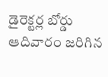డైరెక్టర్ల బోర్డు ఆదివారం జరిగిన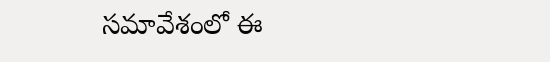సమావేశంలో ఈ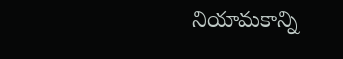నియామకాన్ని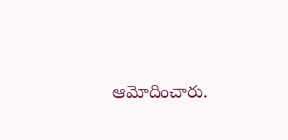ఆమోదించారు.